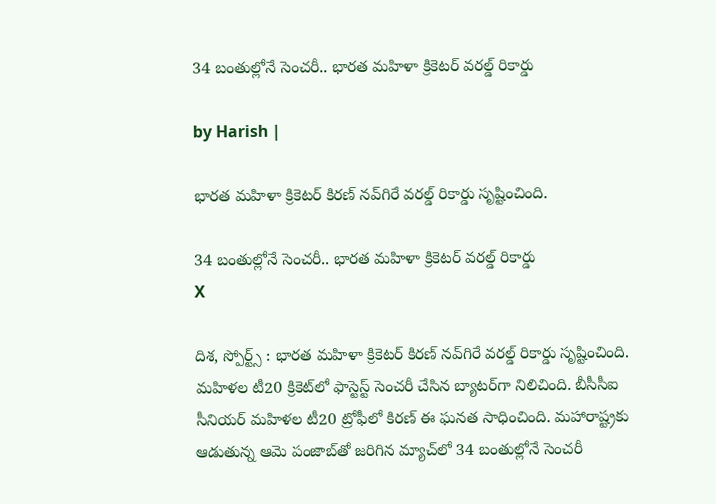34 బంతుల్లోనే సెంచరీ.. భారత మహిళా క్రికెటర్ వరల్డ్ రికార్డు

by Harish |

భారత మహిళా క్రికెటర్ కిరణ్ నవ్‌గిరే వరల్డ్ రికార్డు సృష్టించింది.

34 బంతుల్లోనే సెంచరీ.. భారత మహిళా క్రికెటర్ వరల్డ్ రికార్డు
X

దిశ, స్పోర్ట్స్ : భారత మహిళా క్రికెటర్ కిరణ్ నవ్‌గిరే వరల్డ్ రికార్డు సృష్టించింది. మహిళల టీ20 క్రికెట్‌‌లో ఫాస్టెస్ట్ సెంచరీ చేసిన బ్యాటర్‌గా నిలిచింది. బీసీసీఐ సీనియర్ మహిళల టీ20 ట్రోఫీలో కిరణ్ ఈ ఘనత సాధించింది. మహారాష్ట్రకు ఆడుతున్న ఆమె పంజాబ్‌తో జరిగిన మ్యాచ్‌లో 34 బంతుల్లోనే సెంచరీ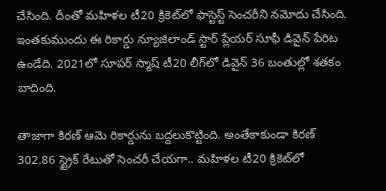చేసింది. దీంతో మహిళల టీ20 క్రికెట్‌లో ఫాస్టెస్ట్ సెంచరీని నమోదు చేసింది. ఇంతకుముందు ఈ రికార్డు న్యూజిలాండ్ స్టార్ ప్లేయర్ సూఫీ డివైన్ పేరిట ఉండేది. 2021లో సూపర్ స్మాష్ టీ20 లీగ్‌లో డివైన్ 36 బంతుల్లో శతకం బాదింది.

తాజాగా కిరణ్ ఆమె రికార్డును బద్దలుకొట్టింది. అంతేకాకుండా కిరణ్ 302.86 స్ట్రైక్ రేటుతో సెంచరీ చేయగా.. మహిళల టీ20 క్రికెట్‌లో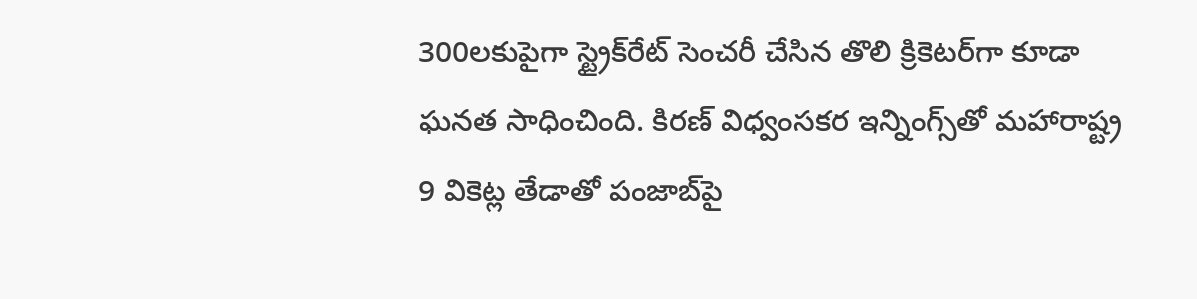300లకుపైగా స్ట్రైక్‌రేట్ సెంచరీ చేసిన తొలి క్రికెటర్‌గా కూడా ఘనత సాధించింది. కిరణ్ విధ్వంసకర ఇన్నింగ్స్‌తో మహారాష్ట్ర 9 వికెట్ల తేడాతో పంజాబ్‌పై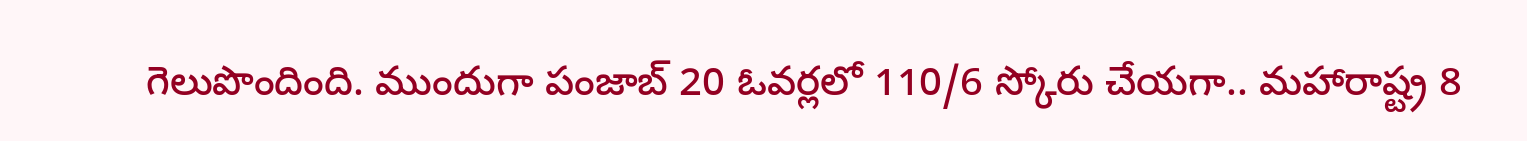గెలుపొందింది. ముందుగా పంజాబ్ 20 ఓవర్లలో 110/6 స్కోరు చేయగా.. మహారాష్ట్ర 8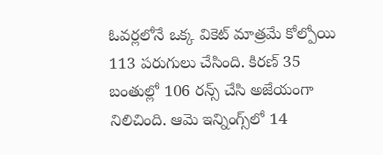ఓవర్లలోనే ఒక్క వికెట్ మాత్రమే కోల్పోయి 113 పరుగులు చేసింది. కిరణ్ 35 బంతుల్లో 106 రన్స్ చేసి అజేయంగా నిలిచింది. ఆమె ఇన్నింగ్స్‌లో 14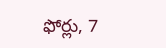ఫోర్లు, 7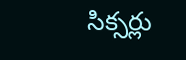సిక్సర్లు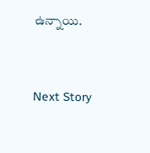ఉన్నాయి.


Next Story